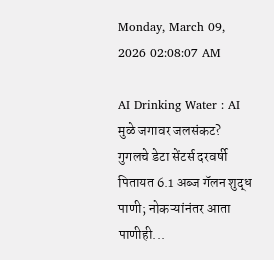Monday, March 09, 2026 02:08:07 AM

AI Drinking Water : AI मुळे जगावर जलसंकट? गुगलचे डेटा सेंटर्स दरवर्षी पितायत 6.1 अब्ज गॅलन शुद्ध पाणी; नोकऱ्यांनंतर आता पाणीही...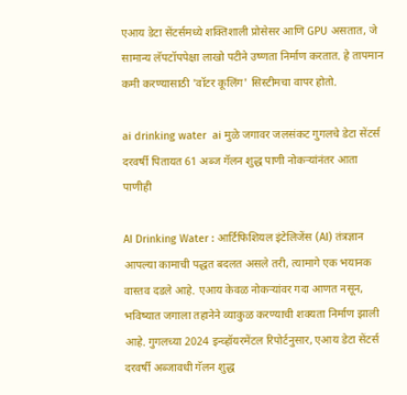एआय डेटा सेंटर्समध्ये शक्तिशाली प्रोसेसर आणि GPU असतात, जे सामान्य लॅपटॉपपेक्षा लाखो पटीने उष्णता निर्माण करतात. हे तापमान कमी करण्यासाठी 'वॉटर कूलिंग' सिस्टीमचा वापर होतो.

ai drinking water  ai मुळे जगावर जलसंकट गुगलचे डेटा सेंटर्स दरवर्षी पितायत 61 अब्ज गॅलन शुद्ध पाणी नोकऱ्यांनंतर आता पाणीही

AI Drinking Water : आर्टिफिशियल इंटेलिजेंस (AI) तंत्रज्ञान आपल्या कामाची पद्धत बदलत असले तरी, त्यामागे एक भयानक वास्तव दडले आहे. एआय केवळ नोकऱ्यांवर गदा आणत नसून, भविष्यात जगाला तहानेने व्याकुळ करण्याची शक्यता निर्माण झाली आहे. गुगलच्या 2024 इन्व्हॉयरमेंटल रिपोर्टनुसार, एआय डेटा सेंटर्स दरवर्षी अब्जावधी गॅलन शुद्ध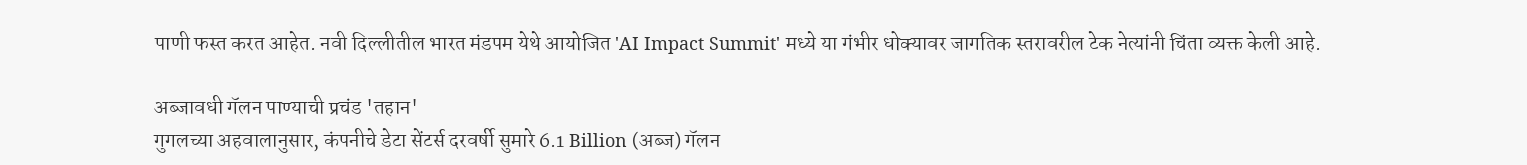पाणी फस्त करत आहेत. नवी दिल्लीतील भारत मंडपम येथे आयोजित 'AI Impact Summit' मध्ये या गंभीर धोक्यावर जागतिक स्तरावरील टेक नेत्यांनी चिंता व्यक्त केली आहे.

अब्जावधी गॅलन पाण्याची प्रचंड 'तहान'
गुगलच्या अहवालानुसार, कंपनीचे डेटा सेंटर्स दरवर्षी सुमारे 6.1 Billion (अब्ज) गॅलन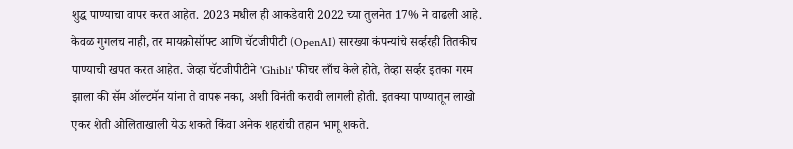शुद्ध पाण्याचा वापर करत आहेत. 2023 मधील ही आकडेवारी 2022 च्या तुलनेत 17% ने वाढली आहे. केवळ गुगलच नाही, तर मायक्रोसॉफ्ट आणि चॅटजीपीटी (OpenAI) सारख्या कंपन्यांचे सर्व्हरही तितकीच पाण्याची खपत करत आहेत. जेव्हा चॅटजीपीटीने 'Ghibli' फीचर लाँच केले होते, तेव्हा सर्व्हर इतका गरम झाला की सॅम ऑल्टमॅन यांना ते वापरू नका, अशी विनंती करावी लागली होती. इतक्या पाण्यातून लाखो एकर शेती ओलिताखाली येऊ शकते किंवा अनेक शहरांची तहान भागू शकते.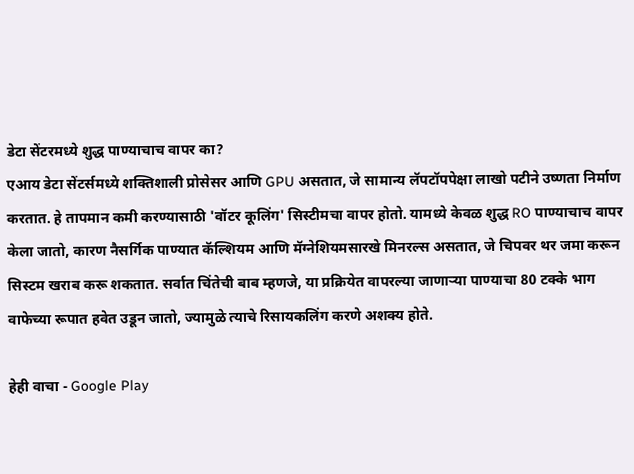डेटा सेंटरमध्ये शुद्ध पाण्याचाच वापर का?
एआय डेटा सेंटर्समध्ये शक्तिशाली प्रोसेसर आणि GPU असतात, जे सामान्य लॅपटॉपपेक्षा लाखो पटीने उष्णता निर्माण करतात. हे तापमान कमी करण्यासाठी 'वॉटर कूलिंग' सिस्टीमचा वापर होतो. यामध्ये केवळ शुद्ध RO पाण्याचाच वापर केला जातो, कारण नैसर्गिक पाण्यात कॅल्शियम आणि मॅग्नेशियमसारखे मिनरल्स असतात, जे चिपवर थर जमा करून सिस्टम खराब करू शकतात. सर्वात चिंतेची बाब म्हणजे, या प्रक्रियेत वापरल्या जाणाऱ्या पाण्याचा 80 टक्के भाग वाफेच्या रूपात हवेत उडून जातो, ज्यामुळे त्याचे रिसायकलिंग करणे अशक्य होते.

हेही वाचा - Google Play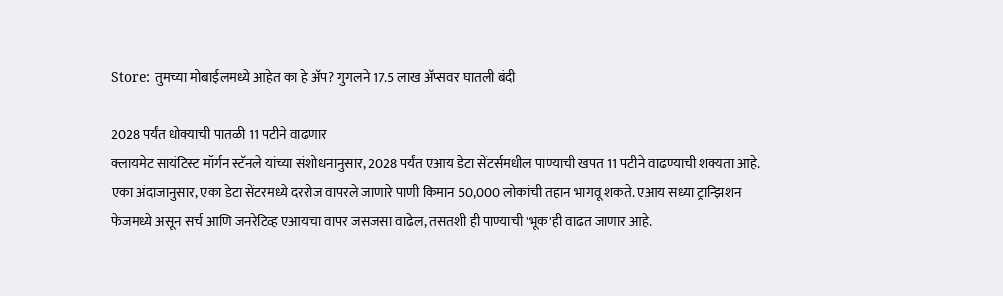Store: तुमच्या मोबाईलमध्ये आहेत का हे अ‍ॅप? गुगलने 17.5 लाख अ‍ॅप्सवर घातली बंदी

2028 पर्यंत धोक्याची पातळी 11 पटीने वाढणार
क्लायमेट सायंटिस्ट मॉर्गन स्टॅनले यांच्या संशोधनानुसार, 2028 पर्यंत एआय डेटा सेंटर्समधील पाण्याची खपत 11 पटीने वाढण्याची शक्यता आहे. एका अंदाजानुसार, एका डेटा सेंटरमध्ये दररोज वापरले जाणारे पाणी किमान 50,000 लोकांची तहान भागवू शकते. एआय सध्या ट्रान्झिशन फेजमध्ये असून सर्च आणि जनरेटिव्ह एआयचा वापर जसजसा वाढेल, तसतशी ही पाण्याची 'भूक'ही वाढत जाणार आहे.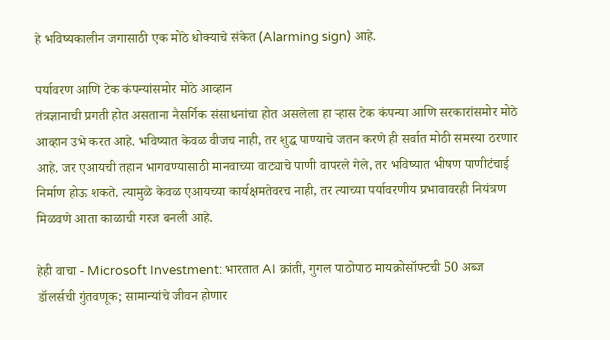हे भविष्यकालीन जगासाठी एक मोठे धोक्याचे संकेत (Alarming sign) आहे.

पर्यावरण आणि टेक कंपन्यांसमोर मोठे आव्हान
तंत्रज्ञानाची प्रगती होत असताना नैसर्गिक संसाधनांचा होत असलेला हा ऱ्हास टेक कंपन्या आणि सरकारांसमोर मोठे आव्हान उभे करत आहे. भविष्यात केवळ वीजच नाही, तर शुद्ध पाण्याचे जतन करणे ही सर्वात मोठी समस्या ठरणार आहे. जर एआयची तहान भागवण्यासाठी मानवाच्या वाट्याचे पाणी वापरले गेले, तर भविष्यात भीषण पाणीटंचाई निर्माण होऊ शकते. त्यामुळे केवळ एआयच्या कार्यक्षमतेवरच नाही, तर त्याच्या पर्यावरणीय प्रभावावरही नियंत्रण मिळवणे आता काळाची गरज बनली आहे.

हेही वाचा - Microsoft Investment: भारतात AI क्रांती, गुगल पाठोपाठ मायक्रोसॉफ्टची 50 अब्ज डॉलर्सची गुंतवणूक; सामान्यांचे जीवन होणार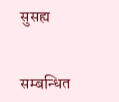सुसह्य


सम्बन्धित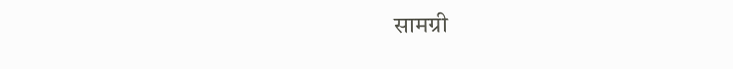सामग्री